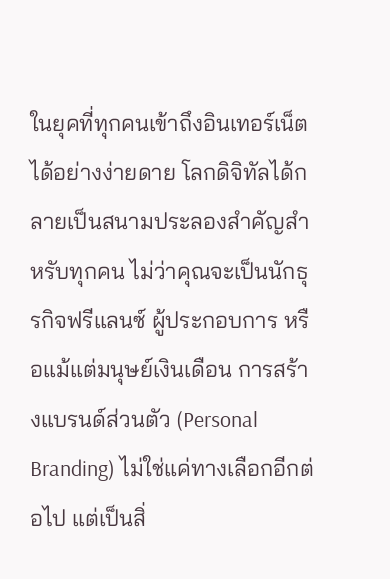ในยุคที่ทุกคนเข้าถึงอินเทอร์เน็ตได้อย่างง่ายดาย โลกดิจิทัลได้กลายเป็นสนามประลองสำคัญสำหรับทุกคน ไม่ว่าคุณจะเป็นนักธุรกิจฟรีแลนซ์ ผู้ประกอบการ หรือแม้แต่มนุษย์เงินเดือน การสร้างแบรนด์ส่วนตัว (Personal Branding) ไม่ใช่แค่ทางเลือกอีกต่อไป แต่เป็นสิ่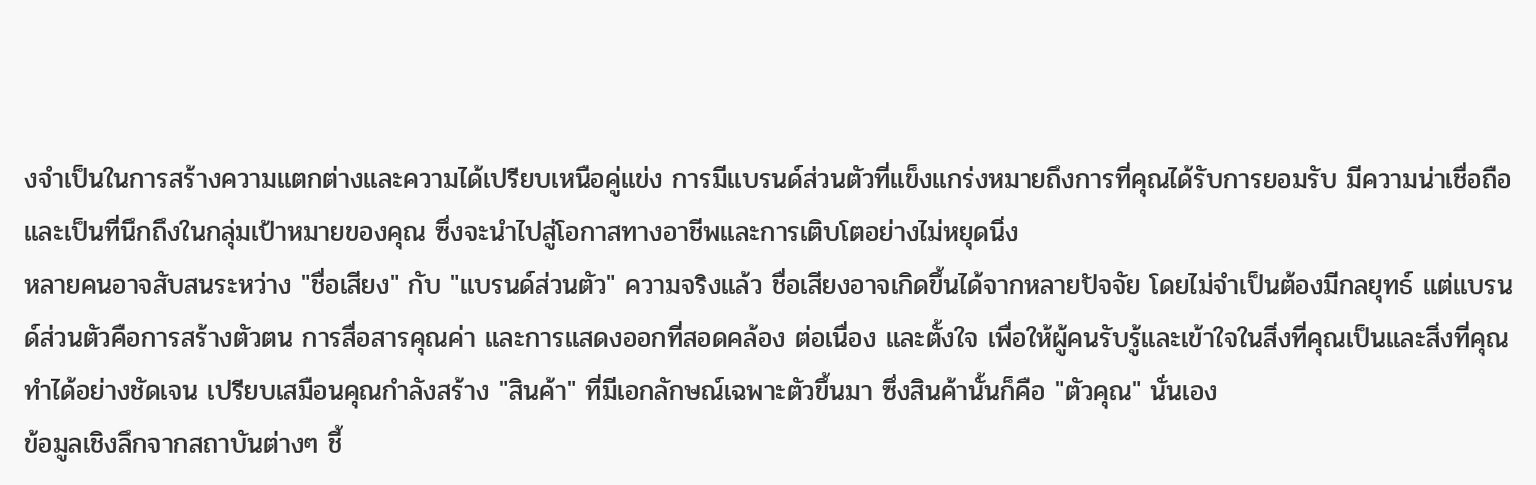งจำเป็นในการสร้างความแตกต่างและความได้เปรียบเหนือคู่แข่ง การมีแบรนด์ส่วนตัวที่แข็งแกร่งหมายถึงการที่คุณได้รับการยอมรับ มีความน่าเชื่อถือ และเป็นที่นึกถึงในกลุ่มเป้าหมายของคุณ ซึ่งจะนำไปสู่โอกาสทางอาชีพและการเติบโตอย่างไม่หยุดนิ่ง
หลายคนอาจสับสนระหว่าง "ชื่อเสียง" กับ "แบรนด์ส่วนตัว" ความจริงแล้ว ชื่อเสียงอาจเกิดขึ้นได้จากหลายปัจจัย โดยไม่จำเป็นต้องมีกลยุทธ์ แต่แบรนด์ส่วนตัวคือการสร้างตัวตน การสื่อสารคุณค่า และการแสดงออกที่สอดคล้อง ต่อเนื่อง และตั้งใจ เพื่อให้ผู้คนรับรู้และเข้าใจในสิ่งที่คุณเป็นและสิ่งที่คุณทำได้อย่างชัดเจน เปรียบเสมือนคุณกำลังสร้าง "สินค้า" ที่มีเอกลักษณ์เฉพาะตัวขึ้นมา ซึ่งสินค้านั้นก็คือ "ตัวคุณ" นั่นเอง
ข้อมูลเชิงลึกจากสถาบันต่างๆ ชี้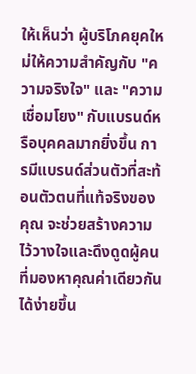ให้เห็นว่า ผู้บริโภคยุคใหม่ให้ความสำคัญกับ "ความจริงใจ" และ "ความเชื่อมโยง" กับแบรนด์หรือบุคคลมากยิ่งขึ้น การมีแบรนด์ส่วนตัวที่สะท้อนตัวตนที่แท้จริงของคุณ จะช่วยสร้างความไว้วางใจและดึงดูดผู้คนที่มองหาคุณค่าเดียวกันได้ง่ายขึ้น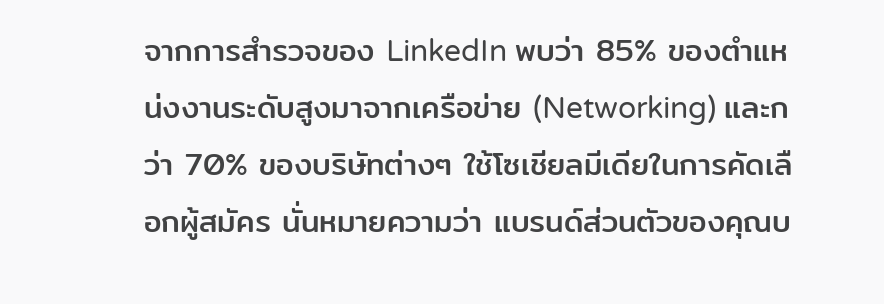จากการสำรวจของ LinkedIn พบว่า 85% ของตำแหน่งงานระดับสูงมาจากเครือข่าย (Networking) และกว่า 70% ของบริษัทต่างๆ ใช้โซเชียลมีเดียในการคัดเลือกผู้สมัคร นั่นหมายความว่า แบรนด์ส่วนตัวของคุณบ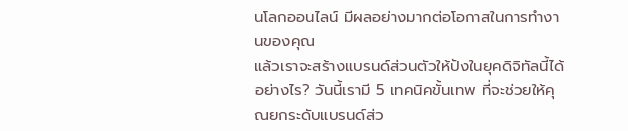นโลกออนไลน์ มีผลอย่างมากต่อโอกาสในการทำงานของคุณ
แล้วเราจะสร้างแบรนด์ส่วนตัวให้ปังในยุคดิจิทัลนี้ได้อย่างไร? วันนี้เรามี 5 เทคนิคขั้นเทพ ที่จะช่วยให้คุณยกระดับแบรนด์ส่ว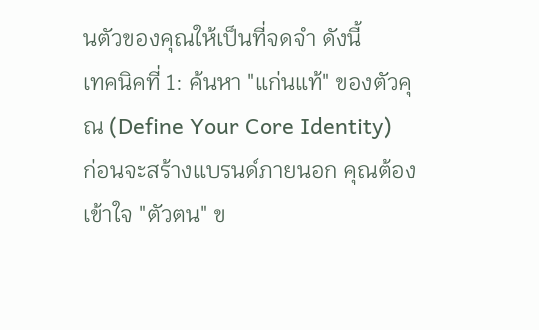นตัวของคุณให้เป็นที่จดจำ ดังนี้
เทคนิคที่ 1: ค้นหา "แก่นแท้" ของตัวคุณ (Define Your Core Identity)
ก่อนจะสร้างแบรนด์ภายนอก คุณต้องเข้าใจ "ตัวตน" ข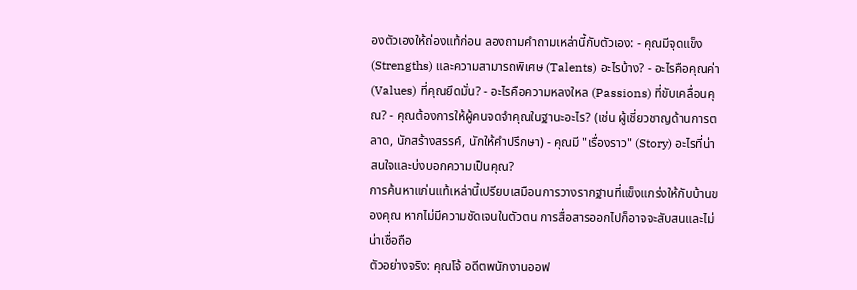องตัวเองให้ถ่องแท้ก่อน ลองถามคำถามเหล่านี้กับตัวเอง: - คุณมีจุดแข็ง (Strengths) และความสามารถพิเศษ (Talents) อะไรบ้าง? - อะไรคือคุณค่า (Values) ที่คุณยึดมั่น? - อะไรคือความหลงใหล (Passions) ที่ขับเคลื่อนคุณ? - คุณต้องการให้ผู้คนจดจำคุณในฐานะอะไร? (เช่น ผู้เชี่ยวชาญด้านการตลาด, นักสร้างสรรค์, นักให้คำปรึกษา) - คุณมี "เรื่องราว" (Story) อะไรที่น่าสนใจและบ่งบอกความเป็นคุณ?
การค้นหาแก่นแท้เหล่านี้เปรียบเสมือนการวางรากฐานที่แข็งแกร่งให้กับบ้านของคุณ หากไม่มีความชัดเจนในตัวตน การสื่อสารออกไปก็อาจจะสับสนและไม่น่าเชื่อถือ
ตัวอย่างจริง: คุณโจ้ อดีตพนักงานออฟ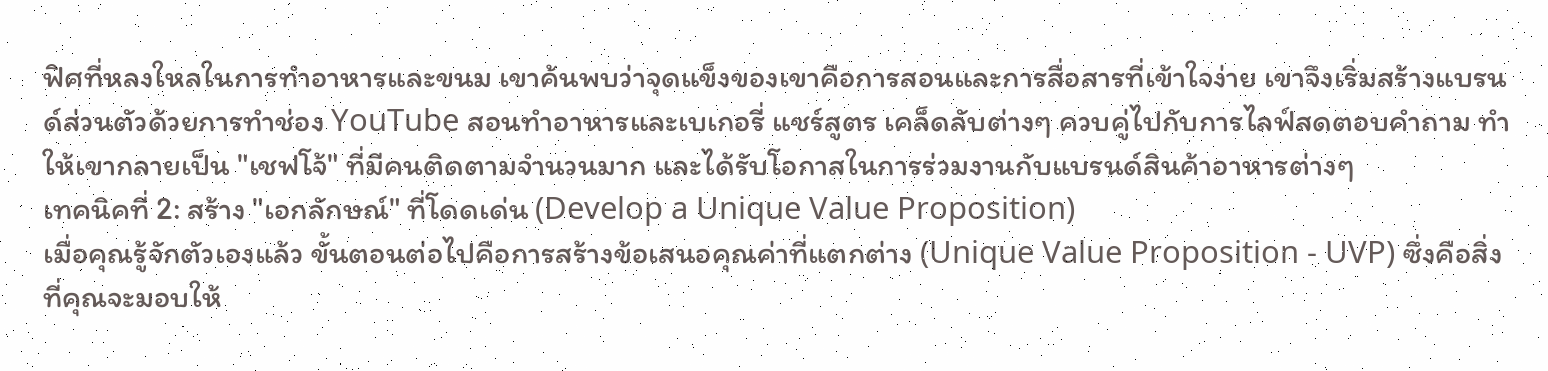ฟิศที่หลงใหลในการทำอาหารและขนม เขาค้นพบว่าจุดแข็งของเขาคือการสอนและการสื่อสารที่เข้าใจง่าย เขาจึงเริ่มสร้างแบรนด์ส่วนตัวด้วยการทำช่อง YouTube สอนทำอาหารและเบเกอรี่ แชร์สูตร เคล็ดลับต่างๆ ควบคู่ไปกับการไลฟ์สดตอบคำถาม ทำให้เขากลายเป็น "เชฟโจ้" ที่มีคนติดตามจำนวนมาก และได้รับโอกาสในการร่วมงานกับแบรนด์สินค้าอาหารต่างๆ
เทคนิคที่ 2: สร้าง "เอกลักษณ์" ที่โดดเด่น (Develop a Unique Value Proposition)
เมื่อคุณรู้จักตัวเองแล้ว ขั้นตอนต่อไปคือการสร้างข้อเสนอคุณค่าที่แตกต่าง (Unique Value Proposition - UVP) ซึ่งคือสิ่งที่คุณจะมอบให้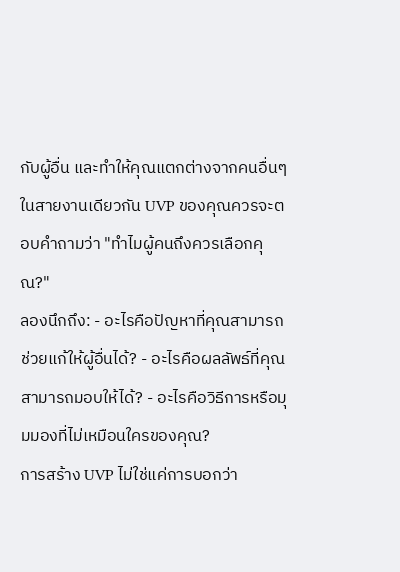กับผู้อื่น และทำให้คุณแตกต่างจากคนอื่นๆ ในสายงานเดียวกัน UVP ของคุณควรจะตอบคำถามว่า "ทำไมผู้คนถึงควรเลือกคุณ?"
ลองนึกถึง: - อะไรคือปัญหาที่คุณสามารถช่วยแก้ให้ผู้อื่นได้? - อะไรคือผลลัพธ์ที่คุณสามารถมอบให้ได้? - อะไรคือวิธีการหรือมุมมองที่ไม่เหมือนใครของคุณ?
การสร้าง UVP ไม่ใช่แค่การบอกว่า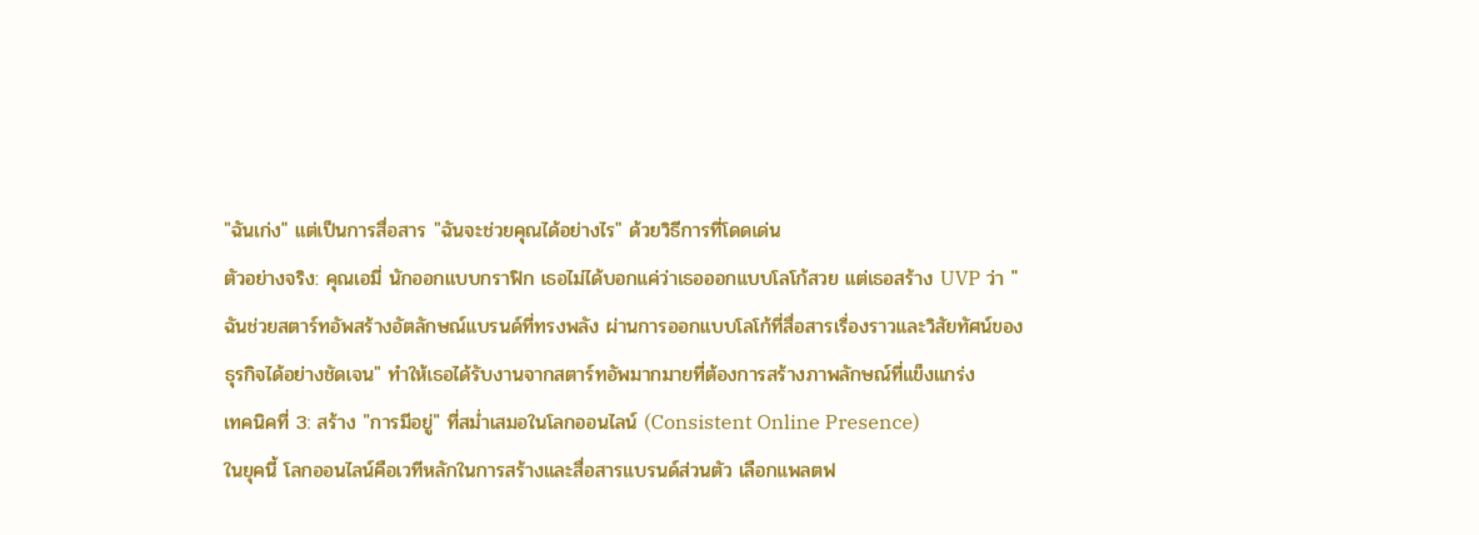"ฉันเก่ง" แต่เป็นการสื่อสาร "ฉันจะช่วยคุณได้อย่างไร" ด้วยวิธีการที่โดดเด่น
ตัวอย่างจริง: คุณเอมี่ นักออกแบบกราฟิก เธอไม่ได้บอกแค่ว่าเธอออกแบบโลโก้สวย แต่เธอสร้าง UVP ว่า "ฉันช่วยสตาร์ทอัพสร้างอัตลักษณ์แบรนด์ที่ทรงพลัง ผ่านการออกแบบโลโก้ที่สื่อสารเรื่องราวและวิสัยทัศน์ของธุรกิจได้อย่างชัดเจน" ทำให้เธอได้รับงานจากสตาร์ทอัพมากมายที่ต้องการสร้างภาพลักษณ์ที่แข็งแกร่ง
เทคนิคที่ 3: สร้าง "การมีอยู่" ที่สม่ำเสมอในโลกออนไลน์ (Consistent Online Presence)
ในยุคนี้ โลกออนไลน์คือเวทีหลักในการสร้างและสื่อสารแบรนด์ส่วนตัว เลือกแพลตฟ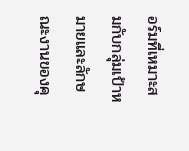อร์มที่เหมาะสมกับกลุ่มเป้าหมายและลักษณะงานของคุ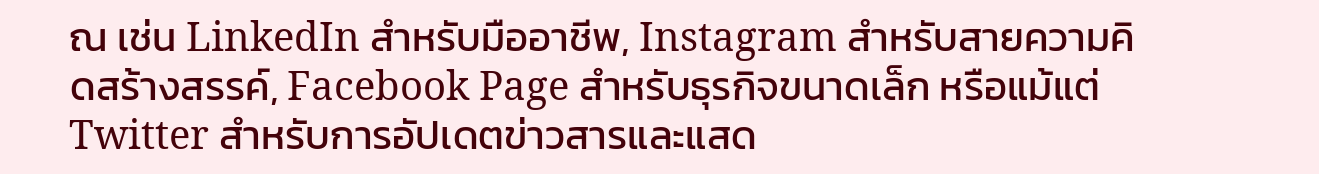ณ เช่น LinkedIn สำหรับมืออาชีพ, Instagram สำหรับสายความคิดสร้างสรรค์, Facebook Page สำหรับธุรกิจขนาดเล็ก หรือแม้แต่ Twitter สำหรับการอัปเดตข่าวสารและแสด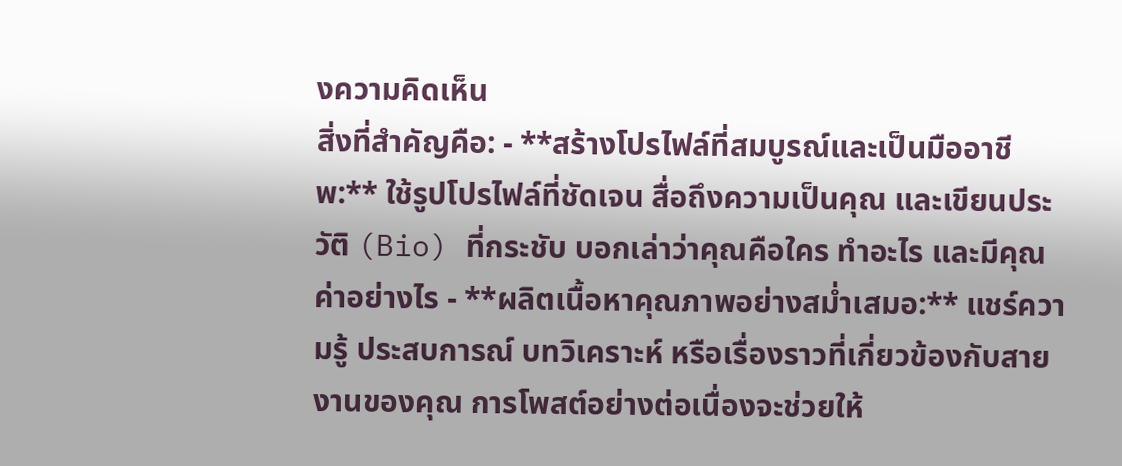งความคิดเห็น
สิ่งที่สำคัญคือ: - **สร้างโปรไฟล์ที่สมบูรณ์และเป็นมืออาชีพ:** ใช้รูปโปรไฟล์ที่ชัดเจน สื่อถึงความเป็นคุณ และเขียนประวัติ (Bio) ที่กระชับ บอกเล่าว่าคุณคือใคร ทำอะไร และมีคุณค่าอย่างไร - **ผลิตเนื้อหาคุณภาพอย่างสม่ำเสมอ:** แชร์ความรู้ ประสบการณ์ บทวิเคราะห์ หรือเรื่องราวที่เกี่ยวข้องกับสายงานของคุณ การโพสต์อย่างต่อเนื่องจะช่วยให้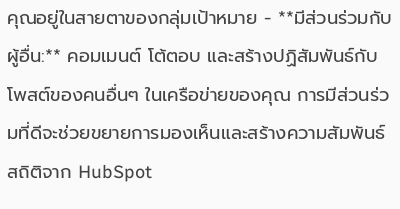คุณอยู่ในสายตาของกลุ่มเป้าหมาย - **มีส่วนร่วมกับผู้อื่น:** คอมเมนต์ โต้ตอบ และสร้างปฏิสัมพันธ์กับโพสต์ของคนอื่นๆ ในเครือข่ายของคุณ การมีส่วนร่วมที่ดีจะช่วยขยายการมองเห็นและสร้างความสัมพันธ์
สถิติจาก HubSpot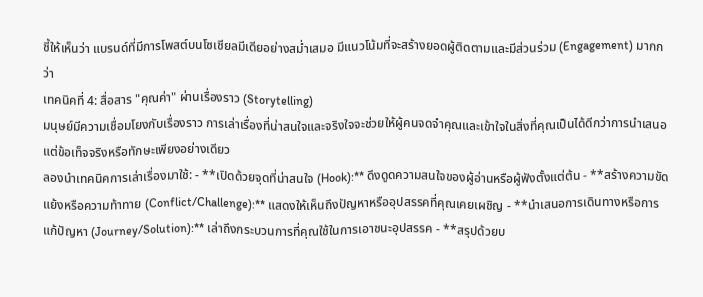ชี้ให้เห็นว่า แบรนด์ที่มีการโพสต์บนโซเชียลมีเดียอย่างสม่ำเสมอ มีแนวโน้มที่จะสร้างยอดผู้ติดตามและมีส่วนร่วม (Engagement) มากกว่า
เทคนิคที่ 4: สื่อสาร "คุณค่า" ผ่านเรื่องราว (Storytelling)
มนุษย์มีความเชื่อมโยงกับเรื่องราว การเล่าเรื่องที่น่าสนใจและจริงใจจะช่วยให้ผู้คนจดจำคุณและเข้าใจในสิ่งที่คุณเป็นได้ดีกว่าการนำเสนอแต่ข้อเท็จจริงหรือทักษะเพียงอย่างเดียว
ลองนำเทคนิคการเล่าเรื่องมาใช้: - **เปิดด้วยจุดที่น่าสนใจ (Hook):** ดึงดูดความสนใจของผู้อ่านหรือผู้ฟังตั้งแต่ต้น - **สร้างความขัดแย้งหรือความท้าทาย (Conflict/Challenge):** แสดงให้เห็นถึงปัญหาหรืออุปสรรคที่คุณเคยเผชิญ - **นำเสนอการเดินทางหรือการแก้ปัญหา (Journey/Solution):** เล่าถึงกระบวนการที่คุณใช้ในการเอาชนะอุปสรรค - **สรุปด้วยบ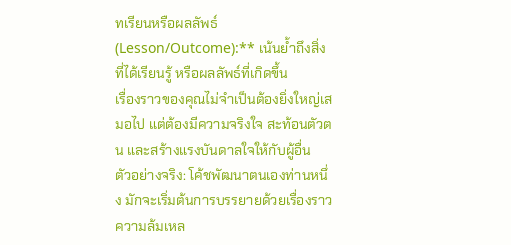ทเรียนหรือผลลัพธ์ (Lesson/Outcome):** เน้นย้ำถึงสิ่งที่ได้เรียนรู้ หรือผลลัพธ์ที่เกิดขึ้น
เรื่องราวของคุณไม่จำเป็นต้องยิ่งใหญ่เสมอไป แต่ต้องมีความจริงใจ สะท้อนตัวตน และสร้างแรงบันดาลใจให้กับผู้อื่น
ตัวอย่างจริง: โค้ชพัฒนาตนเองท่านหนึ่ง มักจะเริ่มต้นการบรรยายด้วยเรื่องราวความล้มเหล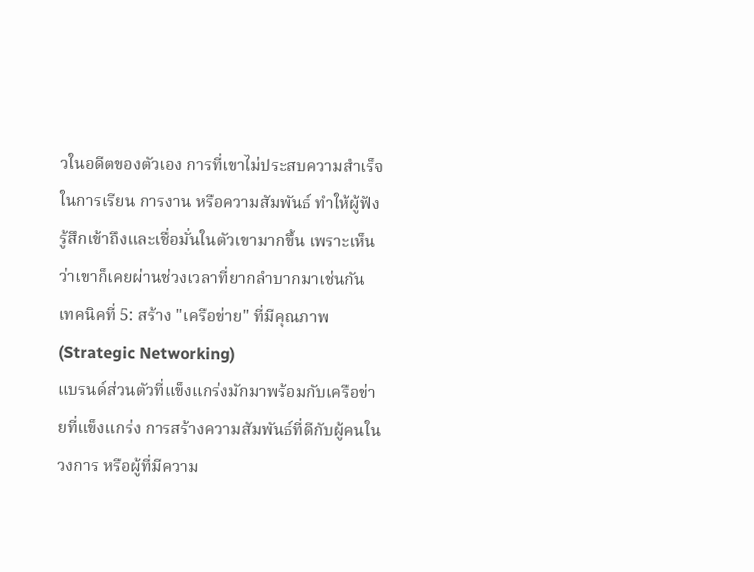วในอดีตของตัวเอง การที่เขาไม่ประสบความสำเร็จในการเรียน การงาน หรือความสัมพันธ์ ทำให้ผู้ฟังรู้สึกเข้าถึงและเชื่อมั่นในตัวเขามากขึ้น เพราะเห็นว่าเขาก็เคยผ่านช่วงเวลาที่ยากลำบากมาเช่นกัน
เทคนิคที่ 5: สร้าง "เครือข่าย" ที่มีคุณภาพ (Strategic Networking)
แบรนด์ส่วนตัวที่แข็งแกร่งมักมาพร้อมกับเครือข่ายที่แข็งแกร่ง การสร้างความสัมพันธ์ที่ดีกับผู้คนในวงการ หรือผู้ที่มีความ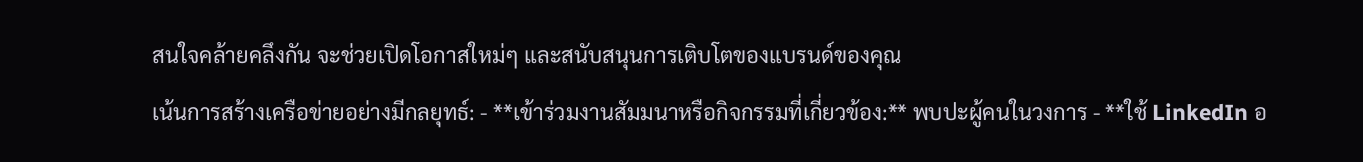สนใจคล้ายคลึงกัน จะช่วยเปิดโอกาสใหม่ๆ และสนับสนุนการเติบโตของแบรนด์ของคุณ
เน้นการสร้างเครือข่ายอย่างมีกลยุทธ์: - **เข้าร่วมงานสัมมนาหรือกิจกรรมที่เกี่ยวข้อง:** พบปะผู้คนในวงการ - **ใช้ LinkedIn อ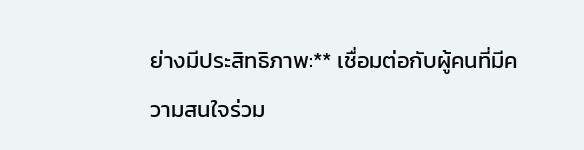ย่างมีประสิทธิภาพ:** เชื่อมต่อกับผู้คนที่มีความสนใจร่วม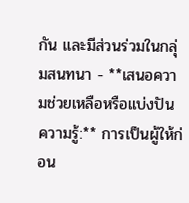กัน และมีส่วนร่วมในกลุ่มสนทนา - **เสนอความช่วยเหลือหรือแบ่งปันความรู้:** การเป็นผู้ให้ก่อน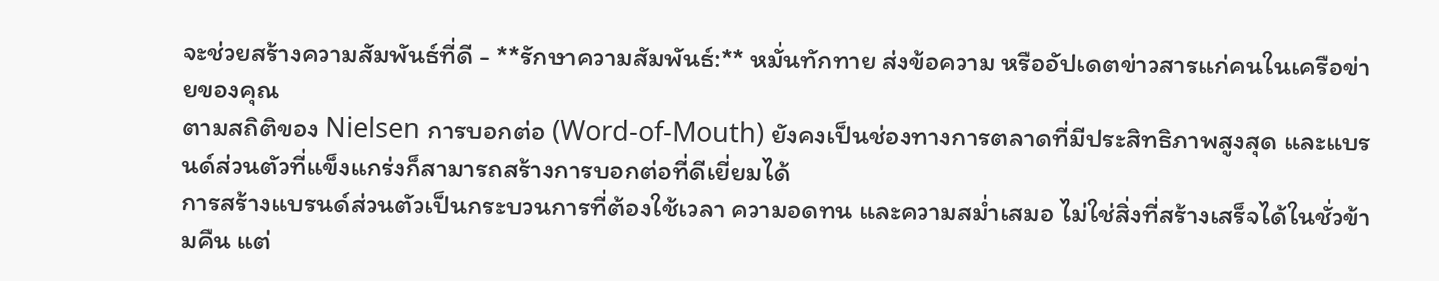จะช่วยสร้างความสัมพันธ์ที่ดี - **รักษาความสัมพันธ์:** หมั่นทักทาย ส่งข้อความ หรืออัปเดตข่าวสารแก่คนในเครือข่ายของคุณ
ตามสถิติของ Nielsen การบอกต่อ (Word-of-Mouth) ยังคงเป็นช่องทางการตลาดที่มีประสิทธิภาพสูงสุด และแบรนด์ส่วนตัวที่แข็งแกร่งก็สามารถสร้างการบอกต่อที่ดีเยี่ยมได้
การสร้างแบรนด์ส่วนตัวเป็นกระบวนการที่ต้องใช้เวลา ความอดทน และความสม่ำเสมอ ไม่ใช่สิ่งที่สร้างเสร็จได้ในชั่วข้ามคืน แต่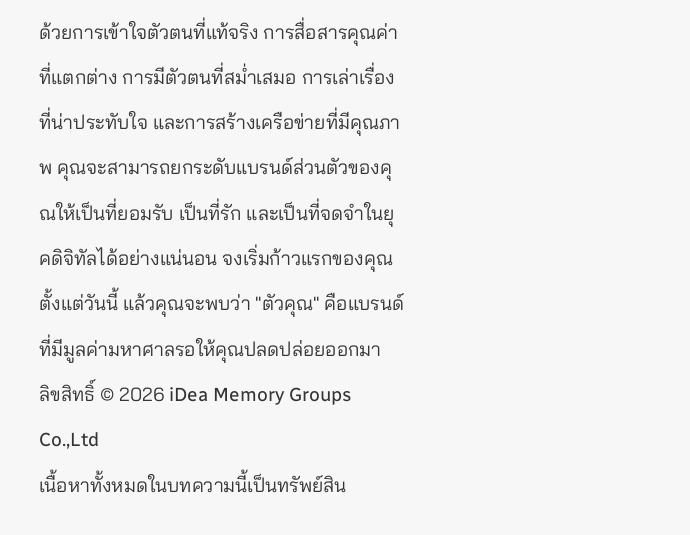ด้วยการเข้าใจตัวตนที่แท้จริง การสื่อสารคุณค่าที่แตกต่าง การมีตัวตนที่สม่ำเสมอ การเล่าเรื่องที่น่าประทับใจ และการสร้างเครือข่ายที่มีคุณภาพ คุณจะสามารถยกระดับแบรนด์ส่วนตัวของคุณให้เป็นที่ยอมรับ เป็นที่รัก และเป็นที่จดจำในยุคดิจิทัลได้อย่างแน่นอน จงเริ่มก้าวแรกของคุณตั้งแต่วันนี้ แล้วคุณจะพบว่า "ตัวคุณ" คือแบรนด์ที่มีมูลค่ามหาศาลรอให้คุณปลดปล่อยออกมา
ลิขสิทธิ์ © 2026 iDea Memory Groups Co.,Ltd
เนื้อหาทั้งหมดในบทความนี้เป็นทรัพย์สิน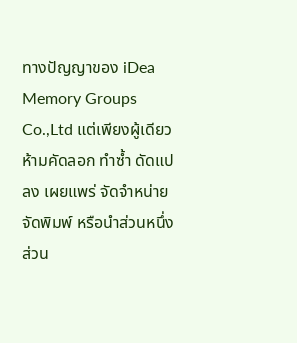ทางปัญญาของ iDea Memory Groups Co.,Ltd แต่เพียงผู้เดียว ห้ามคัดลอก ทำซ้ำ ดัดแปลง เผยแพร่ จัดจำหน่าย จัดพิมพ์ หรือนำส่วนหนึ่งส่วน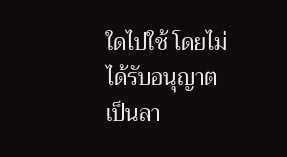ใดไปใช้ โดยไม่ได้รับอนุญาตเป็นลา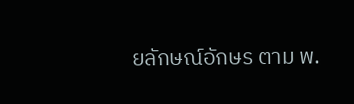ยลักษณ์อักษร ตาม พ.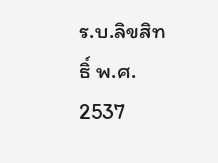ร.บ.ลิขสิทธิ์ พ.ศ. 2537